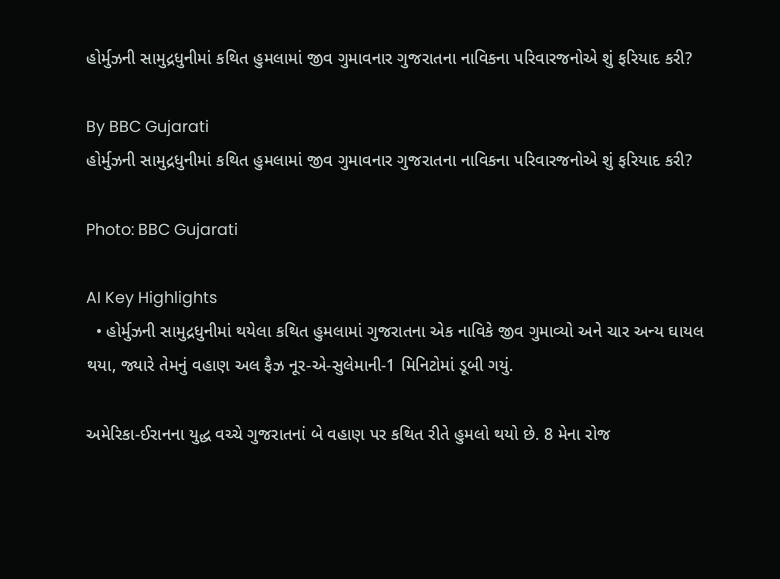હોર્મુઝની સામુદ્રધુનીમાં કથિત હુમલામાં જીવ ગુમાવનાર ગુજરાતના નાવિકના પરિવારજનોએ શું ફરિયાદ કરી?

By BBC Gujarati
હોર્મુઝની સામુદ્રધુનીમાં કથિત હુમલામાં જીવ ગુમાવનાર ગુજરાતના નાવિકના પરિવારજનોએ શું ફરિયાદ કરી?

Photo: BBC Gujarati

AI Key Highlights
  • હોર્મુઝની સામુદ્રધુનીમાં થયેલા કથિત હુમલામાં ગુજરાતના એક નાવિકે જીવ ગુમાવ્યો અને ચાર અન્ય ઘાયલ થયા, જ્યારે તેમનું વહાણ અલ ફૈઝ નૂર-એ-સુલેમાની-1 મિનિટોમાં ડૂબી ગયું.

અમેરિકા-ઈરાનના યુદ્ધ વચ્ચે ગુજરાતનાં બે વહાણ પર કથિત રીતે હુમલો થયો છે. 8 મેના રોજ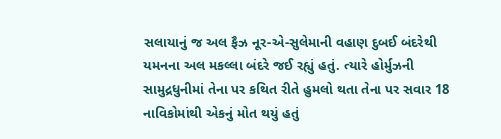સલાયાનું જ અલ ફૈઝ નૂર-એ-સુલેમાની વહાણ દુબઈ બંદરેથી યમનના અલ મકલ્લા બંદરે જઈ રહ્યું હતું. ત્યારે હોર્મુઝની સામુદ્રધુનીમાં તેના પર કથિત રીતે હુમલો થતા તેના પર સવાર 18 નાવિકોમાંથી એકનું મોત થયું હતું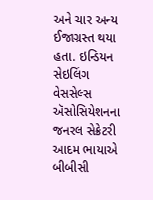અને ચાર અન્ય ઈજાગ્રસ્ત થયા હતા. ઇન્ડિયન સેઇલિંગ વેસસેલ્સ ઍસોસિયેશનના જનરલ સેક્રેટરી આદમ ભાયાએ બીબીસી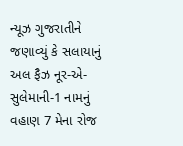ન્યૂઝ ગુજરાતીને જણાવ્યું કે સલાયાનું અલ ફૈઝ નૂર-એ-સુલેમાની-1 નામનું વહાણ 7 મેના રોજ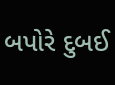બપોરે દુબઈ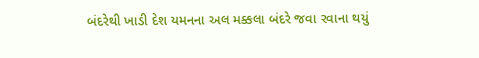બંદરેથી ખાડી દેશ યમનના અલ મક્કલા બંદરે જવા રવાના થયું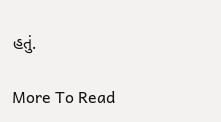હતું.

More To Read